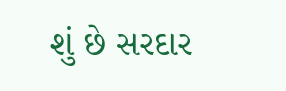શું છે સરદાર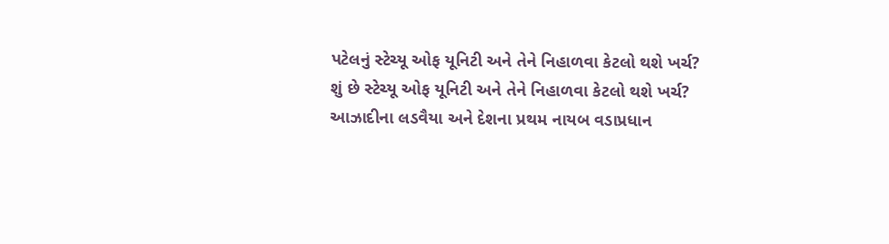પટેલનું સ્ટેચ્યૂ ઓફ યૂનિટી અને તેને નિહાળવા કેટલો થશે ખર્ચ?
શું છે સ્ટેચ્યૂ ઓફ યૂનિટી અને તેને નિહાળવા કેટલો થશે ખર્ચ?
આઝાદીના લડવૈયા અને દેશના પ્રથમ નાયબ વડાપ્રધાન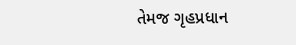તેમજ ગૃહપ્રધાન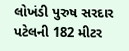લોખંડી પુરુષ સરદાર પટેલની 182 મીટર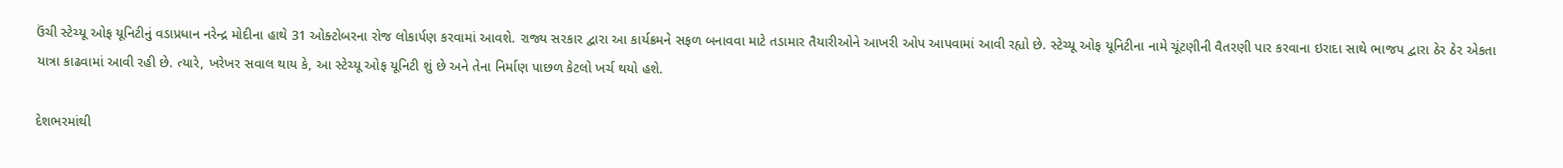ઉંચી સ્ટેચ્યૂ ઓફ યૂનિટીનું વડાપ્રધાન નરેન્દ્ર મોદીના હાથે 31 ઓક્ટોબરના રોજ લોકાર્પણ કરવામાં આવશે. રાજ્ય સરકાર દ્વારા આ કાર્યક્રમને સફળ બનાવવા માટે તડામાર તૈયારીઓને આખરી ઓપ આપવામાં આવી રહ્યો છે. સ્ટેચ્યૂ ઓફ યૂનિટીના નામે ચૂંટણીની વૈતરણી પાર કરવાના ઇરાદા સાથે ભાજપ દ્વારા ઠેર ઠેર એકતા યાત્રા કાઢવામાં આવી રહી છે. ત્યારે, ખરેખર સવાલ થાય કે, આ સ્ટેચ્યૂ ઓફ યૂનિટી શું છે અને તેના નિર્માણ પાછળ કેટલો ખર્ચ થયો હશે.

દેશભરમાંથી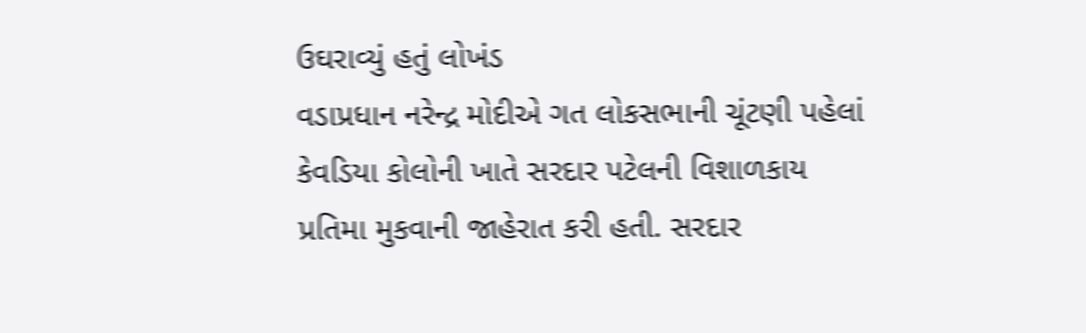ઉઘરાવ્યું હતું લોખંડ
વડાપ્રધાન નરેન્દ્ર મોદીએ ગત લોકસભાની ચૂંટણી પહેલાં કેવડિયા કોલોની ખાતે સરદાર પટેલની વિશાળકાય પ્રતિમા મુકવાની જાહેરાત કરી હતી. સરદાર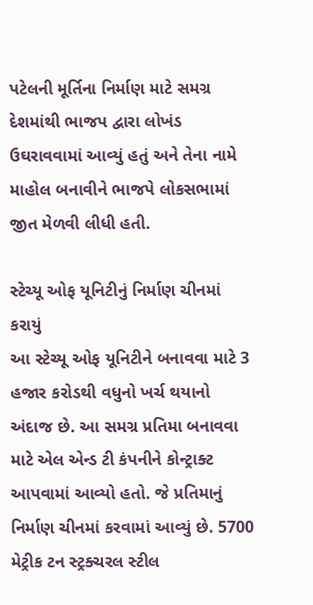પટેલની મૂર્તિના નિર્માણ માટે સમગ્ર દેશમાંથી ભાજપ દ્વારા લોખંડ ઉઘરાવવામાં આવ્યું હતું અને તેના નામે માહોલ બનાવીને ભાજપે લોકસભામાં જીત મેળવી લીધી હતી.

સ્ટેચ્યૂ ઓફ યૂનિટીનું નિર્માણ ચીનમાં કરાયું
આ સ્ટેચ્યૂ ઓફ યૂનિટીને બનાવવા માટે 3 હજાર કરોડથી વધુનો ખર્ચ થયાનો અંદાજ છે. આ સમગ્ર પ્રતિમા બનાવવા માટે એલ એન્ડ ટી કંપનીને કોન્ટ્રાક્ટ આપવામાં આવ્યો હતો. જે પ્રતિમાનું નિર્માણ ચીનમાં કરવામાં આવ્યું છે. 5700 મેટ્રીક ટન સ્ટ્રક્ચરલ સ્ટીલ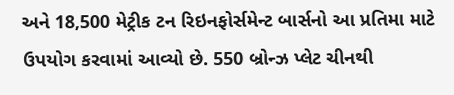અને 18,500 મેટ્રીક ટન રિઇનફોર્સમેન્ટ બાર્સનો આ પ્રતિમા માટે ઉપયોગ કરવામાં આવ્યો છે. 550 બ્રોન્ઝ પ્લેટ ચીનથી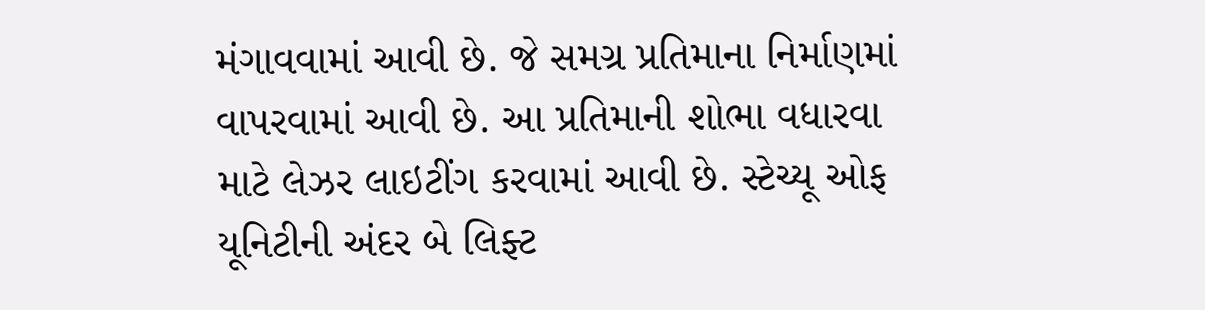મંગાવવામાં આવી છે. જે સમગ્ર પ્રતિમાના નિર્માણમાં વાપરવામાં આવી છે. આ પ્રતિમાની શોભા વધારવા માટે લેઝર લાઇટીંગ કરવામાં આવી છે. સ્ટેચ્યૂ ઓફ યૂનિટીની અંદર બે લિફ્ટ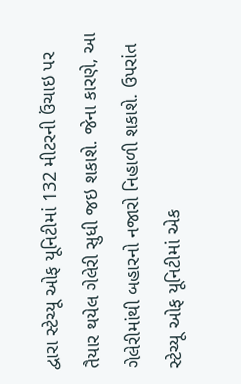દ્વારા સ્ટેચ્યૂ ઓફ યૂનિટીમાં 132 મીટરની ઉંચાઇ પર તૈયાર થયેલ ગેલેરી સુધી જઇ શકાશે. જેના કારણે, આ ગેલેરીમાંથી બહારનો નજારો નિહાળી શકાશે. ઉપરાંત સ્ટેચ્યૂ ઓફ યૂનિટીમાં એક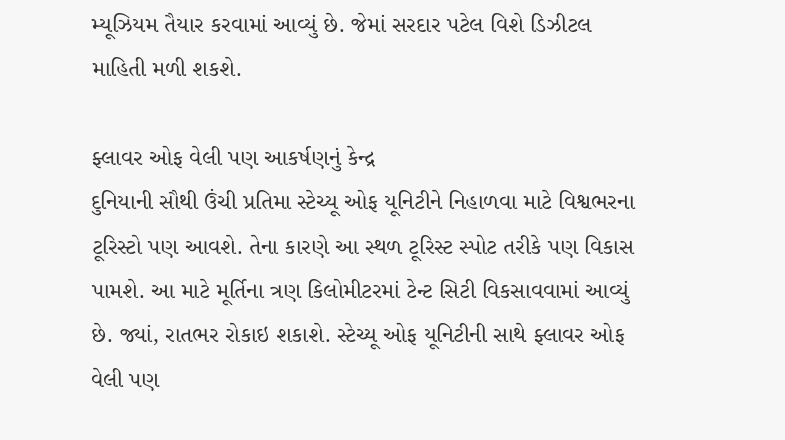મ્યૂઝિયમ તૈયાર કરવામાં આવ્યું છે. જેમાં સરદાર પટેલ વિશે ડિઝીટલ માહિતી મળી શકશે.

ફ્લાવર ઓફ વેલી પણ આકર્ષણનું કેન્દ્ર
દુનિયાની સૌથી ઉંચી પ્રતિમા સ્ટેચ્યૂ ઓફ યૂનિટીને નિહાળવા માટે વિશ્વભરના ટૂરિસ્ટો પણ આવશે. તેના કારણે આ સ્થળ ટૂરિસ્ટ સ્પોટ તરીકે પણ વિકાસ પામશે. આ માટે મૂર્તિના ત્રણ કિલોમીટરમાં ટેન્ટ સિટી વિકસાવવામાં આવ્યું છે. જ્યાં, રાતભર રોકાઇ શકાશે. સ્ટેચ્યૂ ઓફ યૂનિટીની સાથે ફ્લાવર ઓફ વેલી પણ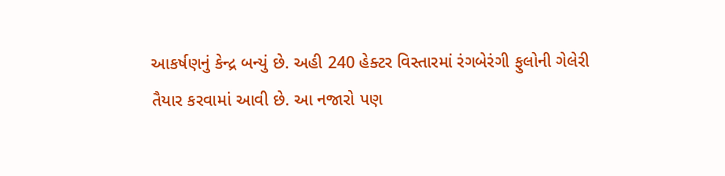આકર્ષણનું કેન્દ્ર બન્યું છે. અહી 240 હેક્ટર વિસ્તારમાં રંગબેરંગી ફુલોની ગેલેરી તૈયાર કરવામાં આવી છે. આ નજારો પણ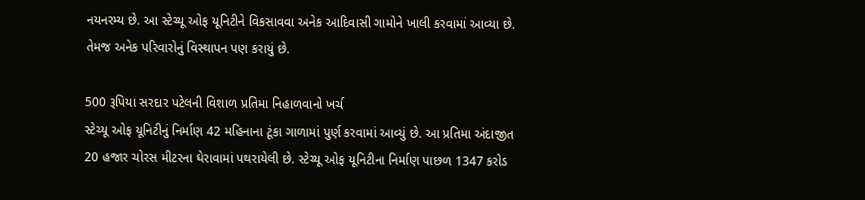નયનરમ્ય છે. આ સ્ટેચ્યૂ ઓફ યૂનિટીને વિકસાવવા અનેક આદિવાસી ગામોને ખાલી કરવામાં આવ્યા છે. તેમજ અનેક પરિવારોનું વિસ્થાપન પણ કરાયું છે.

500 રૂપિયા સરદાર પટેલની વિશાળ પ્રતિમા નિહાળવાનો ખર્ચ
સ્ટેચ્યૂ ઓફ યૂનિટીનું નિર્માણ 42 મહિનાના ટૂંકા ગાળામાં પુર્ણ કરવામાં આવ્યું છે. આ પ્રતિમા અંદાજીત 20 હજાર ચોરસ મીટરના ઘેરાવામાં પથરાયેલી છે. સ્ટેચ્યૂ ઓફ યૂનિટીના નિર્માણ પાછળ 1347 કરોડ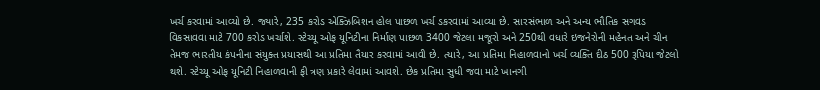ખર્ચ કરવામાં આવ્યો છે. જ્યારે, 235 કરોડ એક્ઝિબિશન હોલ પાછળ ખર્ચ ડકરવામાં આવ્યા છે. સારસંભાળ અને અન્ય ભૌતિક સગવડ વિકસાવવા માટે 700 કરોડ ખર્ચાશે. સ્ટેચ્યૂ ઓફ યૂનિટીના નિર્માણ પાછળ 3400 જેટલા મજૂરો અને 250થી વધારે ઇજનેરોની મહેનત અને ચીન તેમજ ભારતીય કંપનીના સંયુક્ત પ્રયાસથી આ પ્રતિમા તૈયાર કરવામાં આવી છે. ત્યારે, આ પ્રતિમા નિહાળવાનો ખર્ચ વ્યક્તિ દીઠ 500 રૂપિયા જેટલો થશે. સ્ટેચ્યૂ ઓફ યૂનિટી નિહાળવાની ફી ત્રણ પ્રકારે લેવામાં આવશે. છેક પ્રતિમા સુધી જવા માટે ખાનગી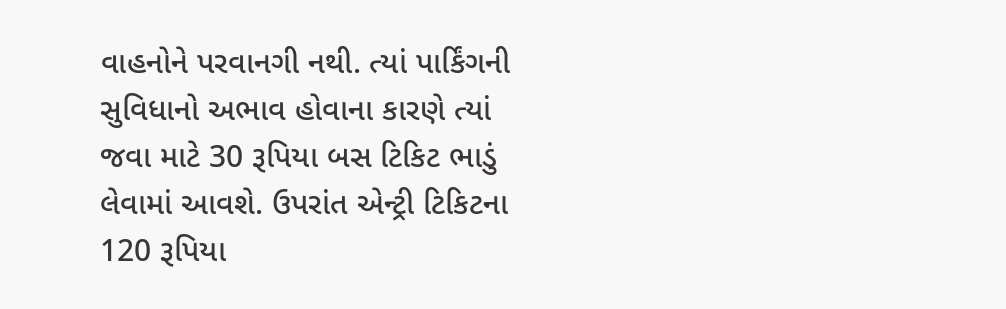વાહનોને પરવાનગી નથી. ત્યાં પાર્કિંગની સુવિધાનો અભાવ હોવાના કારણે ત્યાં જવા માટે 30 રૂપિયા બસ ટિકિટ ભાડું લેવામાં આવશે. ઉપરાંત એન્ટ્રી ટિકિટના 120 રૂપિયા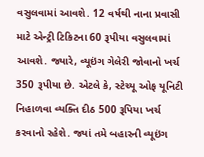વસુલવામાં આવશે. 12 વર્ષથી નાના પ્રવાસી માટે એન્ટ્રી ટિકિટના 60 રૂપીયા વસુલવામાં આવશે. જ્યારે, વ્યૂઇંગ ગેલેરી જોવાનો ખર્ચ 350 રૂપીયા છે. એટલે કે, સ્ટેચ્યૂ ઓફ યૂનિટી નિહાળવા વ્યક્તિ દીઠ 500 રૂપિયા ખર્ચ કરવાનો રહેશે. જ્યાં તમે બહારની વ્યૂઇંગ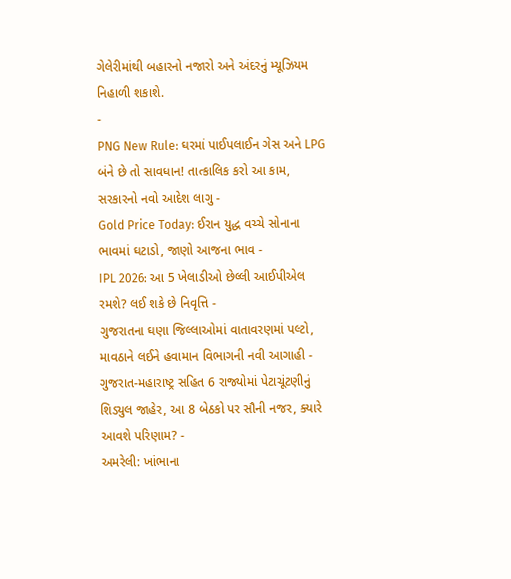ગેલેરીમાંથી બહારનો નજારો અને અંદરનું મ્યૂઝિયમ નિહાળી શકાશે.
-
PNG New Rule: ઘરમાં પાઈપલાઈન ગેસ અને LPG બંને છે તો સાવધાન! તાત્કાલિક કરો આ કામ, સરકારનો નવો આદેશ લાગુ -
Gold Price Today: ઈરાન યુદ્ધ વચ્ચે સોનાના ભાવમાં ઘટાડો, જાણો આજના ભાવ -
IPL 2026: આ 5 ખેલાડીઓ છેલ્લી આઈપીએલ રમશે? લઈ શકે છે નિવૃત્તિ -
ગુજરાતના ઘણા જિલ્લાઓમાં વાતાવરણમાં પલ્ટો, માવઠાને લઈને હવામાન વિભાગની નવી આગાહી -
ગુજરાત-મહારાષ્ટ્ર સહિત 6 રાજ્યોમાં પેટાચૂંટણીનું શિડ્યુલ જાહેર, આ 8 બેઠકો પર સૌની નજર, ક્યારે આવશે પરિણામ? -
અમરેલી: ખાંભાના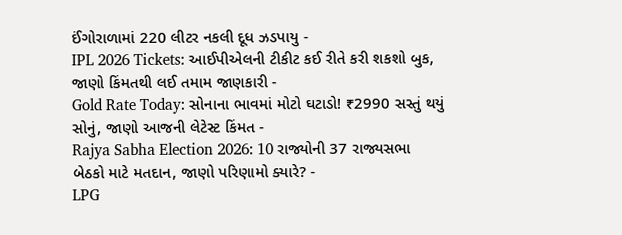ઈંગોરાળામાં 220 લીટર નકલી દૂધ ઝડપાયુ -
IPL 2026 Tickets: આઈપીએલની ટીકીટ કઈ રીતે કરી શકશો બુક, જાણો કિંમતથી લઈ તમામ જાણકારી -
Gold Rate Today: સોનાના ભાવમાં મોટો ઘટાડો! ₹2990 સસ્તું થયું સોનું, જાણો આજની લેટેસ્ટ કિંમત -
Rajya Sabha Election 2026: 10 રાજ્યોની 37 રાજ્યસભા બેઠકો માટે મતદાન, જાણો પરિણામો ક્યારે? -
LPG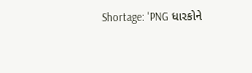Shortage: 'PNG ધારકોને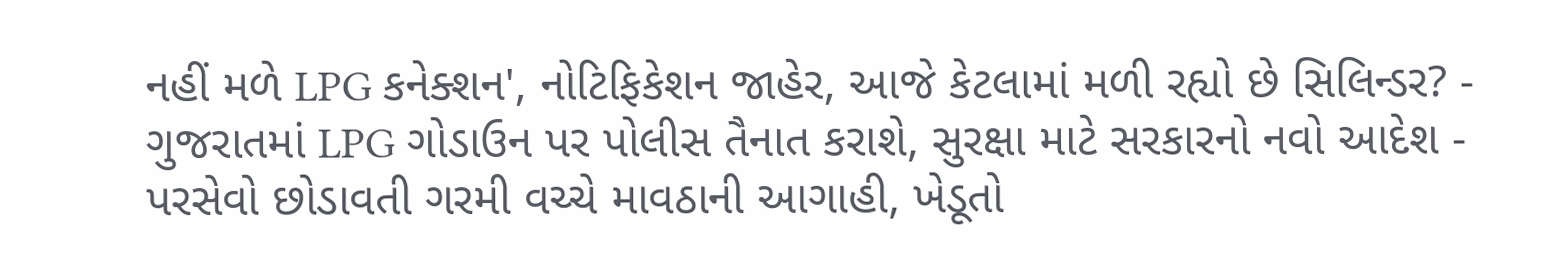નહીં મળે LPG કનેક્શન', નોટિફિકેશન જાહેર, આજે કેટલામાં મળી રહ્યો છે સિલિન્ડર? -
ગુજરાતમાં LPG ગોડાઉન પર પોલીસ તૈનાત કરાશે, સુરક્ષા માટે સરકારનો નવો આદેશ -
પરસેવો છોડાવતી ગરમી વચ્ચે માવઠાની આગાહી, ખેડૂતો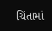ચિંતામાં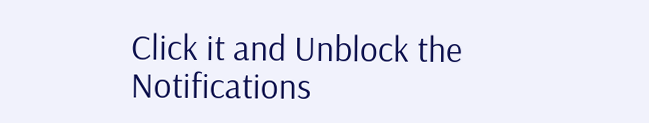Click it and Unblock the Notifications